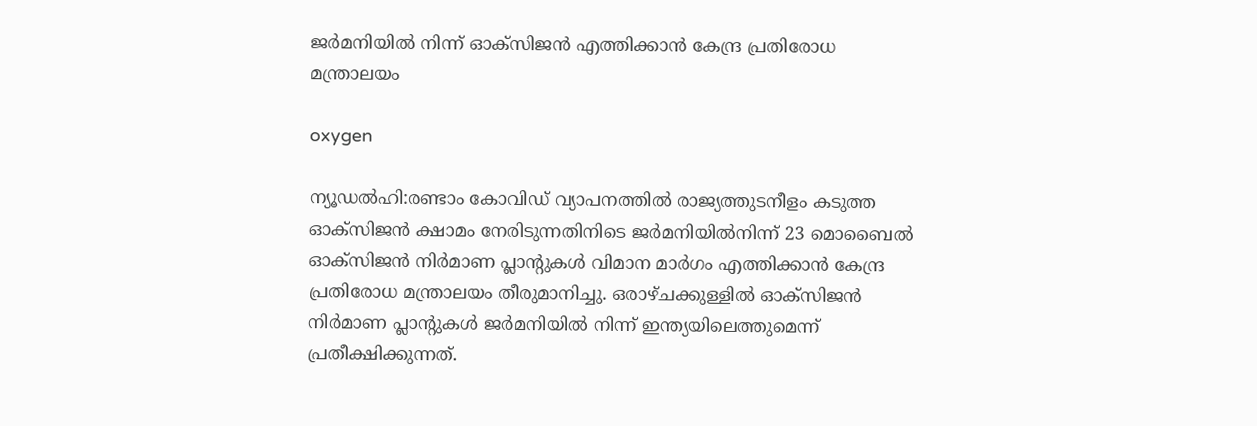ജര്‍മനിയില്‍ നിന്ന് ഓക്‌സിജന്‍ എത്തിക്കാന്‍ കേന്ദ്ര പ്രതിരോധ മന്ത്രാലയം

oxygen

ന്യൂഡല്‍ഹി:രണ്ടാം കോവിഡ് വ്യാപനത്തില്‍ രാജ്യത്തുടനീളം കടുത്ത ഓക്‌സിജന്‍ ക്ഷാമം നേരിടുന്നതിനിടെ ജര്‍മനിയില്‍നിന്ന് 23 മൊബൈല്‍ ഓക്‌സിജന്‍ നിര്‍മാണ പ്ലാന്റുകള്‍ വിമാന മാര്‍ഗം എത്തിക്കാന്‍ കേന്ദ്ര പ്രതിരോധ മന്ത്രാലയം തീരുമാനിച്ചു. ഒരാഴ്ചക്കുള്ളില്‍ ഓക്‌സിജന്‍ നിര്‍മാണ പ്ലാന്റുകള്‍ ജര്‍മനിയില്‍ നിന്ന് ഇന്ത്യയിലെത്തുമെന്ന് പ്രതീക്ഷിക്കുന്നത്.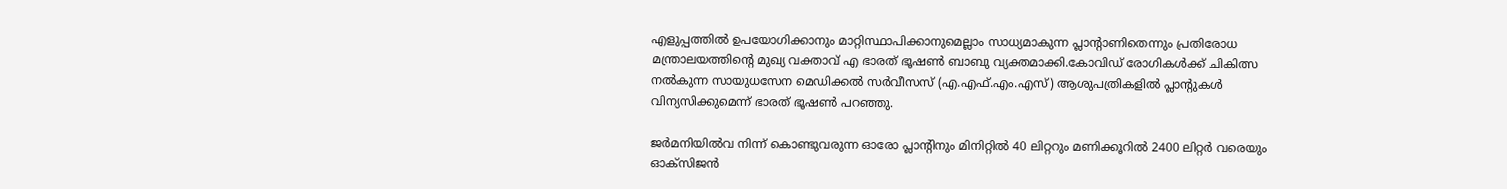എളുപ്പത്തില്‍ ഉപയോഗിക്കാനും മാറ്റിസ്ഥാപിക്കാനുമെല്ലാം സാധ്യമാകുന്ന പ്ലാന്റാണിതെന്നും പ്രതിരോധ മന്ത്രാലയത്തിന്റെ മുഖ്യ വക്താവ് എ ഭാരത് ഭൂഷണ്‍ ബാബു വ്യക്തമാക്കി.കോവിഡ് രോഗികള്‍ക്ക് ചികിത്സ നല്‍കുന്ന സായുധസേന മെഡിക്കല്‍ സര്‍വീസസ് (എ.എഫ്.എം.എസ്) ആശുപത്രികളില്‍ പ്ലാന്റുകള്‍ വിന്യസിക്കുമെന്ന് ഭാരത് ഭൂഷണ്‍ പറഞ്ഞു.

ജര്‍മനിയില്‍വ നിന്ന് കൊണ്ടുവരുന്ന ഓരോ പ്ലാന്റിനും മിനിറ്റില്‍ 40 ലിറ്ററും മണിക്കൂറില്‍ 2400 ലിറ്റര്‍ വരെയും ഓക്‌സിജന്‍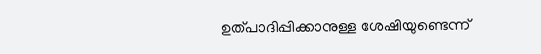ഉത്പാദിപ്പിക്കാനുള്ള ശേഷിയുണ്ടെന്ന്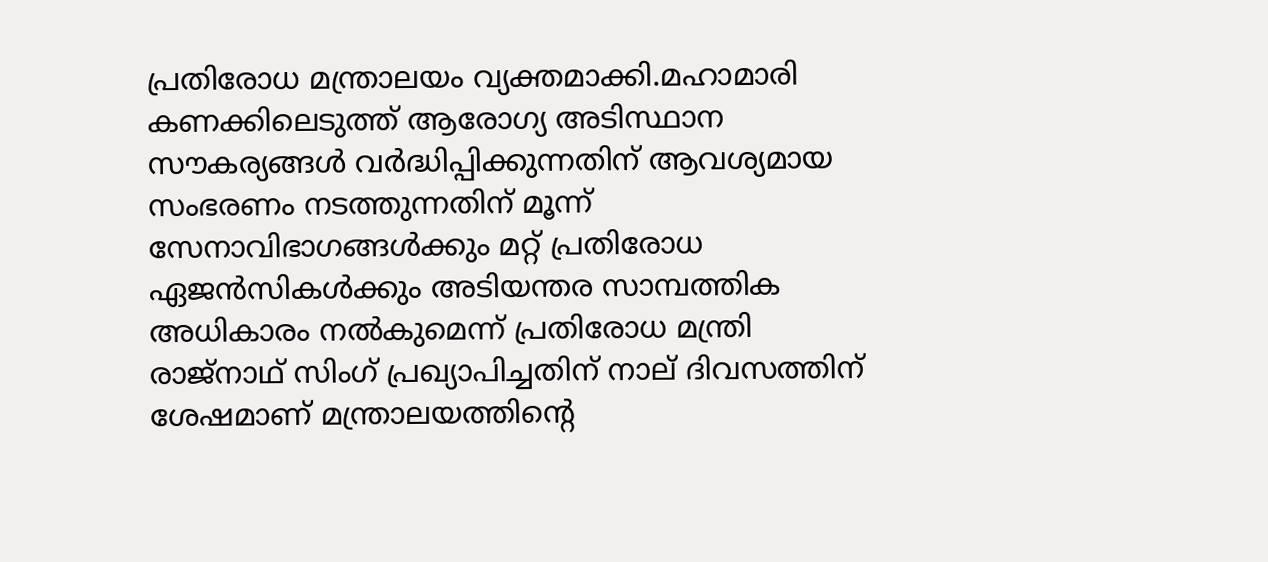പ്രതിരോധ മന്ത്രാലയം വ്യക്തമാക്കി.മഹാമാരി കണക്കിലെടുത്ത് ആരോഗ്യ അടിസ്ഥാന സൗകര്യങ്ങള്‍ വര്‍ദ്ധിപ്പിക്കുന്നതിന് ആവശ്യമായ സംഭരണം നടത്തുന്നതിന് മൂന്ന് സേനാവിഭാഗങ്ങള്‍ക്കും മറ്റ് പ്രതിരോധ ഏജന്‍സികള്‍ക്കും അടിയന്തര സാമ്പത്തിക അധികാരം നല്‍കുമെന്ന് പ്രതിരോധ മന്ത്രി രാജ്നാഥ് സിംഗ് പ്രഖ്യാപിച്ചതിന് നാല് ദിവസത്തിന് ശേഷമാണ് മന്ത്രാലയത്തിന്റെ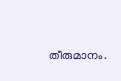തീരുമാനം.